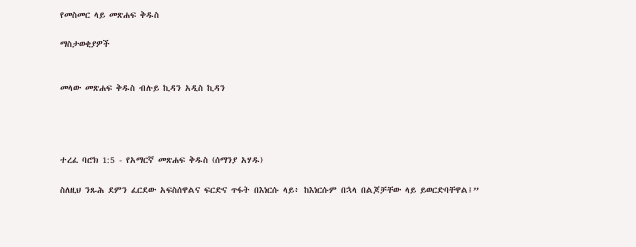የመስመር ላይ መጽሐፍ ቅዱስ

ማስታወቂያዎች


መላው መጽሐፍ ቅዱስ ብሉይ ኪዳን አዲስ ኪዳን




ተረፈ ባሮክ 1:5 - የአማርኛ መጽሐፍ ቅዱስ (ሰማንያ አሃዱ)

ስለዚህ ንጹሕ ደምን ፈርደው አፍስሰዋልና ፍርድና ጥፋት በእነርሱ ላይ፥ ከእነርሱም በኋላ በልጆቻቸው ላይ ይወርድባቸዋል፤”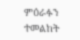ምዕራፉን ተመልከት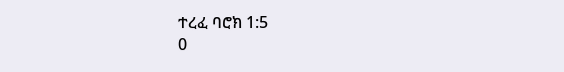ተረፈ ባሮክ 1:5
0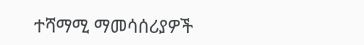ተሻማሚ ማመሳሰሪያዎች